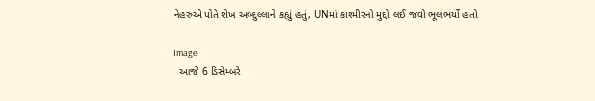નેહરુએ પોતે શેખ અબ્દુલ્લાને કહ્યું હતું, UNમાં કાશ્મીરનો મુદ્દો લઈ જવો ભૂલભર્યો હતો

Image
  આજે 6 ડિસેમ્બરે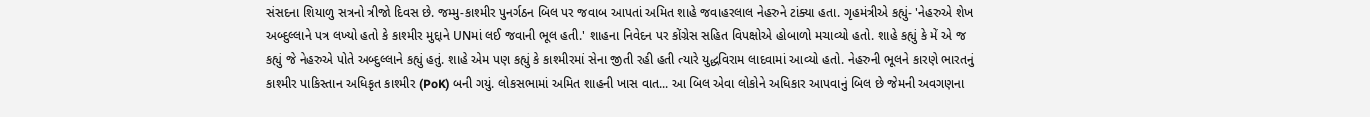સંસદના શિયાળુ સત્રનો ત્રીજો દિવસ છે. જમ્મુ-કાશ્મીર પુનર્ગઠન બિલ પર જવાબ આપતાં અમિત શાહે જવાહરલાલ નેહરુને ટાંક્યા હતા. ગૃહમંત્રીએ કહ્યું- 'નેહરુએ શેખ અબ્દુલ્લાને પત્ર લખ્યો હતો કે કાશ્મીર મુદ્દાને UNમાં લઈ જવાની ભૂલ હતી.' શાહના નિવેદન પર કોંગ્રેસ સહિત વિપક્ષોએ હોબાળો મચાવ્યો હતો. શાહે કહ્યું કે મેં એ જ કહ્યું જે નેહરુએ પોતે અબ્દુલ્લાને કહ્યું હતું. શાહે એમ પણ કહ્યું કે કાશ્મીરમાં સેના જીતી રહી હતી ત્યારે યુદ્ધવિરામ લાદવામાં આવ્યો હતો. નેહરુની ભૂલને કારણે ભારતનું કાશ્મીર પાકિસ્તાન અધિકૃત કાશ્મીર (PoK) બની ગયું. લોકસભામાં અમિત શાહની ખાસ વાત... આ બિલ એવા લોકોને અધિકાર આપવાનું બિલ છે જેમની અવગણના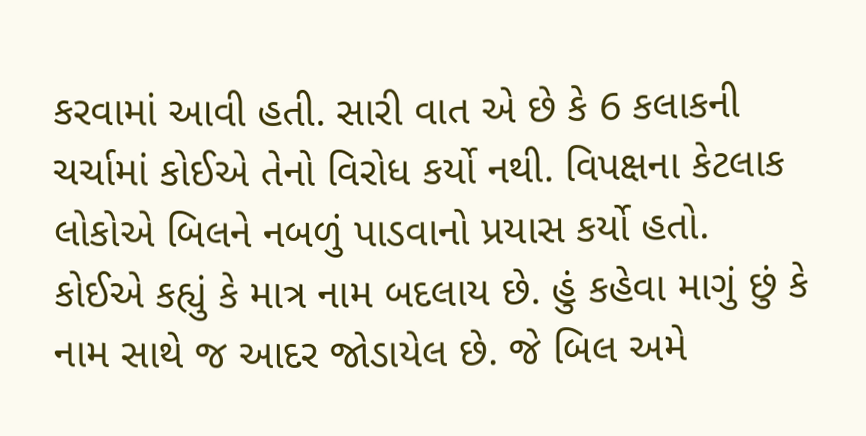કરવામાં આવી હતી. સારી વાત એ છે કે 6 કલાકની ચર્ચામાં કોઈએ તેનો વિરોધ કર્યો નથી. વિપક્ષના કેટલાક લોકોએ બિલને નબળું પાડવાનો પ્રયાસ કર્યો હતો. કોઈએ કહ્યું કે માત્ર નામ બદલાય છે. હું કહેવા માગું છું કે નામ સાથે જ આદર જોડાયેલ છે. જે બિલ અમે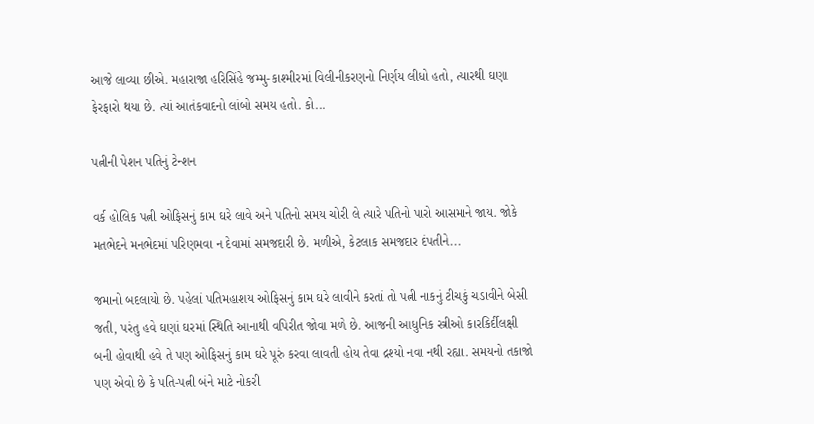આજે લાવ્યા છીએ. મહારાજા હરિસિંહે જમ્મુ-કાશ્મીરમાં વિલીનીકરણનો નિર્ણય લીધો હતો, ત્યારથી ઘણા ફેરફારો થયા છે. ત્યાં આતંકવાદનો લાંબો સમય હતો. કો...

પત્નીની પેશન પતિનું ટેન્શન

વર્ક હોલિક પત્ની ઓફિસનું કામ ઘરે લાવે અને પતિનો સમય ચોરી લે ત્યારે પતિનો પારો આસમાને જાય. જોકે મતભેદને મનભેદમાં પરિણમવા ન દેવામાં સમજદારી છે. મળીએ, કેટલાક સમજદાર દંપતીને...

જમાનો બદલાયો છે. પહેલાં પતિમહાશય ઓફિસનું કામ ઘરે લાવીને કરતાં તો પત્ની નાકનું ટીચકું ચડાવીને બેસી જતી, પરંતુ હવે ઘણાં ઘરમાં સ્થિતિ આનાથી વપિરીત જોવા મળે છે. આજની આધુનિક સ્ત્રીઓ કારકિર્દીલક્ષી બની હોવાથી હવે તે પણ ઓફિસનું કામ ઘરે પૂરું કરવા લાવતી હોય તેવા દ્રશ્યો નવા નથી રહ્યા. સમયનો તકાજો પણ એવો છે કે પતિ-પત્ની બંને માટે નોકરી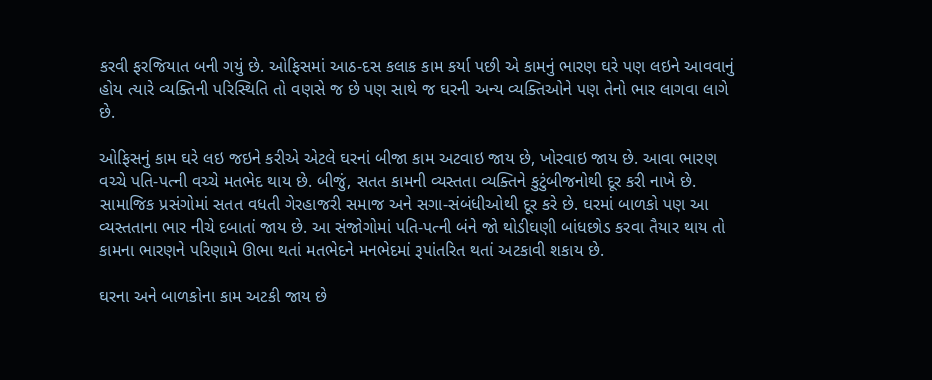કરવી ફરજિયાત બની ગયું છે. ઓફિસમાં આઠ-દસ કલાક કામ કર્યા પછી એ કામનું ભારણ ઘરે પણ લઇને આવવાનું હોય ત્યારે વ્યક્તિની પરિસ્થિતિ તો વણસે જ છે પણ સાથે જ ઘરની અન્ય વ્યક્તિઓને પણ તેનો ભાર લાગવા લાગે છે.

ઓફિસનું કામ ઘરે લઇ જઇને કરીએ એટલે ઘરનાં બીજા કામ અટવાઇ જાય છે, ખોરવાઇ જાય છે. આવા ભારણ વચ્ચે પતિ-પત્ની વચ્ચે મતભેદ થાય છે. બીજું, સતત કામની વ્યસ્તતા વ્યક્તિને કુટુંબીજનોથી દૂર કરી નાખે છે. સામાજિક પ્રસંગોમાં સતત વધતી ગેરહાજરી સમાજ અને સગા-સંબંધીઓથી દૂર કરે છે. ઘરમાં બાળકો પણ આ વ્યસ્તતાના ભાર નીચે દબાતાં જાય છે. આ સંજોગોમાં પતિ-પત્ની બંને જો થોડીઘણી બાંધછોડ કરવા તૈયાર થાય તો કામના ભારણને પરિણામે ઊભા થતાં મતભેદને મનભેદમાં રૂપાંતરિત થતાં અટકાવી શકાય છે.

ઘરના અને બાળકોના કામ અટકી જાય છે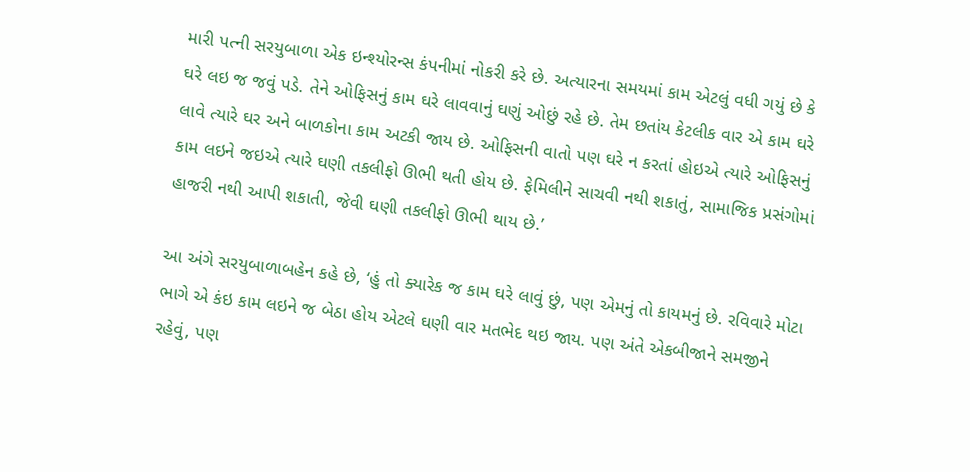મારી પત્ની સરયુબાળા એક ઇન્શ્યોરન્સ કંપનીમાં નોકરી કરે છે. અત્યારના સમયમાં કામ એટલું વધી ગયું છે કે ઘરે લઇ જ જવું પડે. તેને ઓફિસનું કામ ઘરે લાવવાનું ઘણું ઓછું રહે છે. તેમ છતાંય કેટલીક વાર એ કામ ઘરે લાવે ત્યારે ઘર અને બાળકોના કામ અટકી જાય છે. ઓફિસની વાતો પણ ઘરે ન કરતાં હોઇએ ત્યારે ઓફિસનું કામ લઇને જઇએ ત્યારે ઘણી તકલીફો ઊભી થતી હોય છે. ફેમિલીને સાચવી નથી શકાતું, સામાજિક પ્રસંગોમાં હાજરી નથી આપી શકાતી, જેવી ઘણી તકલીફો ઊભી થાય છે.’

આ અંગે સરયુબાળાબહેન કહે છે, ‘હું તો ક્યારેક જ કામ ઘરે લાવું છું, પણ એમનું તો કાયમનું છે. રવિવારે મોટા ભાગે એ કંઇ કામ લઇને જ બેઠા હોય એટલે ઘણી વાર મતભેદ થઇ જાય. પણ અંતે એકબીજાને સમજીને રહેવું, પણ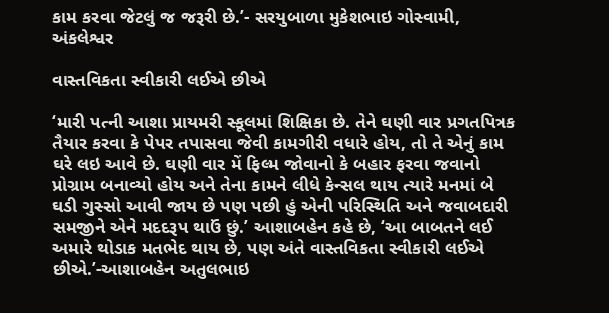કામ કરવા જેટલું જ જરૂરી છે.’- સરયુબાળા મુકેશભાઇ ગોસ્વામી, અંકલેશ્વર

વાસ્તવિકતા સ્વીકારી લઈએ છીએ

‘મારી પત્ની આશા પ્રાયમરી સ્કૂલમાં શિક્ષિકા છે. તેને ઘણી વાર પ્રગતપિત્રક તૈયાર કરવા કે પેપર તપાસવા જેવી કામગીરી વધારે હોય, તો તે એનું કામ ઘરે લઇ આવે છે. ઘણી વાર મેં ફિલ્મ જોવાનો કે બહાર ફરવા જવાનો પ્રોગ્રામ બનાવ્યો હોય અને તેના કામને લીધે કેન્સલ થાય ત્યારે મનમાં બે ઘડી ગુસ્સો આવી જાય છે પણ પછી હું એની પરિસ્થિતિ અને જવાબદારી સમજીને એને મદદરૂપ થાઉં છું.’ આશાબહેન કહે છે, ‘આ બાબતને લઈ અમારે થોડાક મતભેદ થાય છે, પણ અંતે વાસ્તવિકતા સ્વીકારી લઈએ છીએ.’-આશાબહેન અતુલભાઇ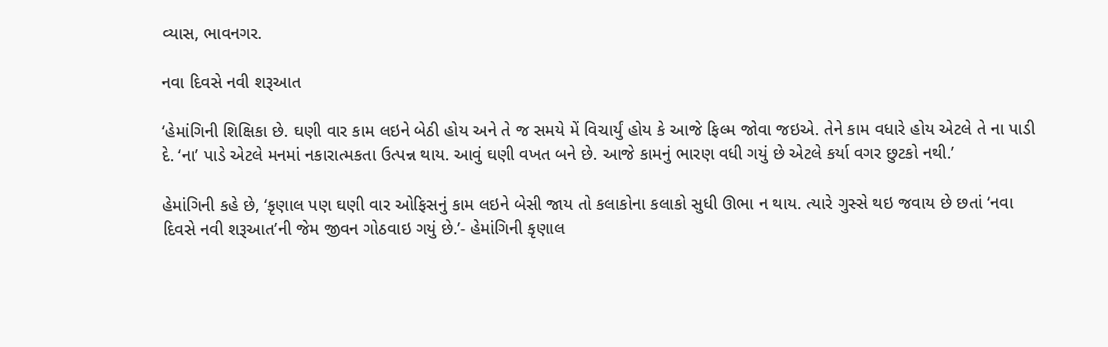વ્યાસ, ભાવનગર.

નવા દિવસે નવી શરૂઆત

‘હેમાંગિની શિક્ષિકા છે. ઘણી વાર કામ લઇને બેઠી હોય અને તે જ સમયે મેં વિચાર્યું હોય કે આજે ફિલ્મ જોવા જઇએ. તેને કામ વધારે હોય એટલે તે ના પાડી દે. ‘ના’ પાડે એટલે મનમાં નકારાત્મકતા ઉત્પન્ન થાય. આવું ઘણી વખત બને છે. આજે કામનું ભારણ વધી ગયું છે એટલે કર્યા વગર છુટકો નથી.’

હેમાંગિની કહે છે, ‘કૃણાલ પણ ઘણી વાર ઓફિસનું કામ લઇને બેસી જાય તો કલાકોના કલાકો સુધી ઊભા ન થાય. ત્યારે ગુસ્સે થઇ જવાય છે છતાં ‘નવા દિવસે નવી શરૂઆત’ની જેમ જીવન ગોઠવાઇ ગયું છે.’- હેમાંગિની કૃણાલ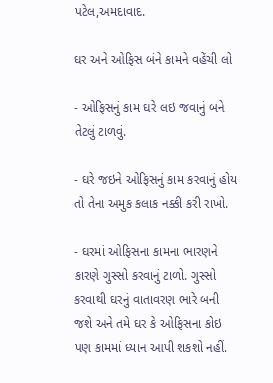પટેલ,અમદાવાદ.

ઘર અને ઓફિસ બંને કામને વહેંચી લો

- ઓફિસનું કામ ઘરે લઇ જવાનું બને તેટલું ટાળવું.

- ઘરે જઇને ઓફિસનું કામ કરવાનું હોય તો તેના અમુક કલાક નક્કી કરી રાખો.

- ઘરમાં ઓફિસના કામના ભારણને કારણે ગુસ્સો કરવાનું ટાળો. ગુસ્સો કરવાથી ઘરનું વાતાવરણ ભારે બની જશે અને તમે ઘર કે ઓફિસના કોઇ પણ કામમાં ધ્યાન આપી શકશો નહીં.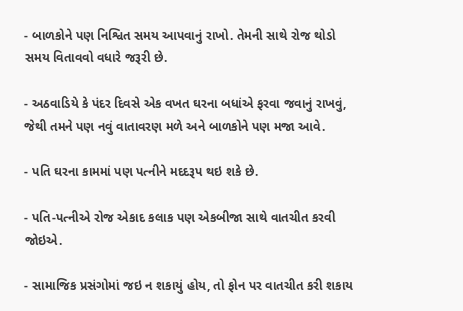- બાળકોને પણ નિશ્વિત સમય આપવાનું રાખો. તેમની સાથે રોજ થોડો સમય વિતાવવો વધારે જરૂરી છે.

- અઠવાડિયે કે પંદર દિવસે એક વખત ઘરના બધાંએ ફરવા જવાનું રાખવું, જેથી તમને પણ નવું વાતાવરણ મળે અને બાળકોને પણ મજા આવે.

- પતિ ઘરના કામમાં પણ પત્નીને મદદરૂપ થઇ શકે છે.

- પતિ-પત્નીએ રોજ એકાદ કલાક પણ એકબીજા સાથે વાતચીત કરવી જોઇએ.

- સામાજિક પ્રસંગોમાં જઇ ન શકાયું હોય, તો ફોન પર વાતચીત કરી શકાય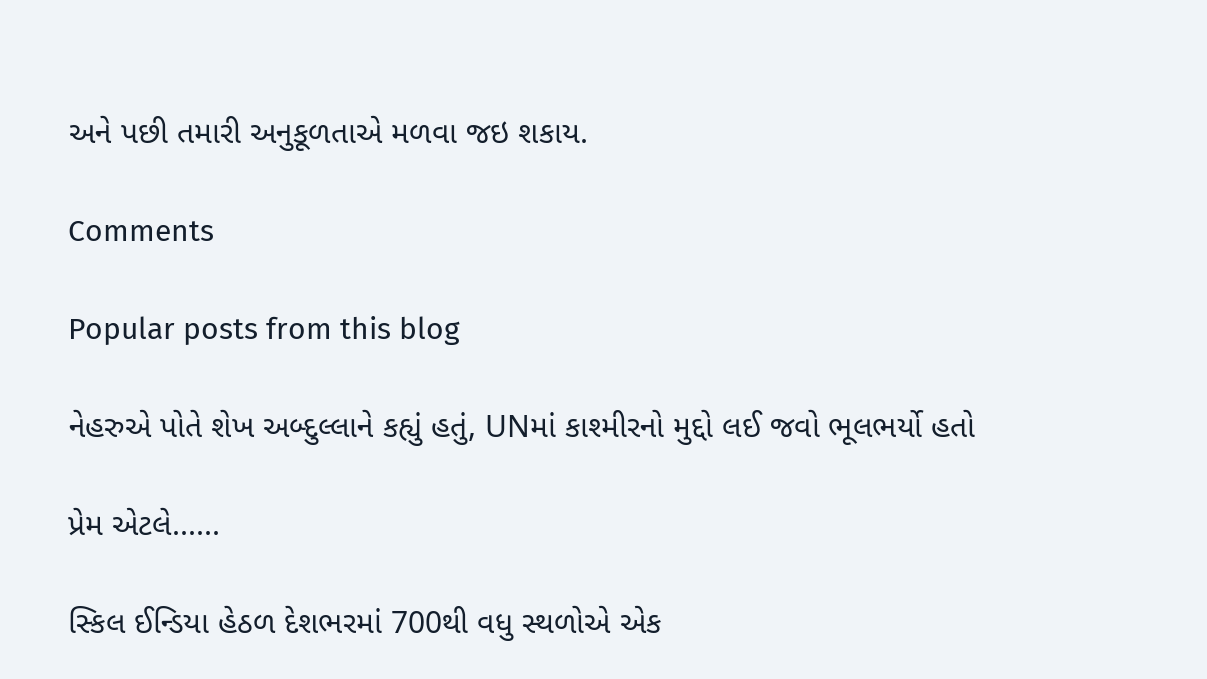અને પછી તમારી અનુકૂળતાએ મળવા જઇ શકાય.

Comments

Popular posts from this blog

નેહરુએ પોતે શેખ અબ્દુલ્લાને કહ્યું હતું, UNમાં કાશ્મીરનો મુદ્દો લઈ જવો ભૂલભર્યો હતો

પ્રેમ એટલે......

સ્કિલ ઈન્ડિયા હેઠળ દેશભરમાં 700થી વધુ સ્થળોએ એક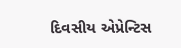દિવસીય એપ્રેન્ટિસ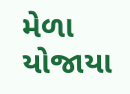મેળા યોજાયા